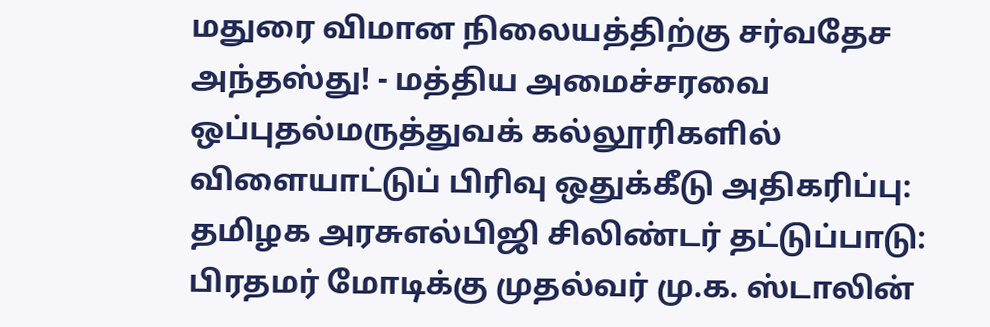மதுரை விமான நிலையத்திற்கு சர்வதேச அந்தஸ்து! - மத்திய அமைச்சரவை ஒப்புதல்மருத்துவக் கல்லூரிகளில் விளையாட்டுப் பிரிவு ஒதுக்கீடு அதிகரிப்பு: தமிழக அரசுஎல்பிஜி சிலிண்டர் தட்டுப்பாடு: பிரதமர் மோடிக்கு முதல்வர் மு.க. ஸ்டாலின்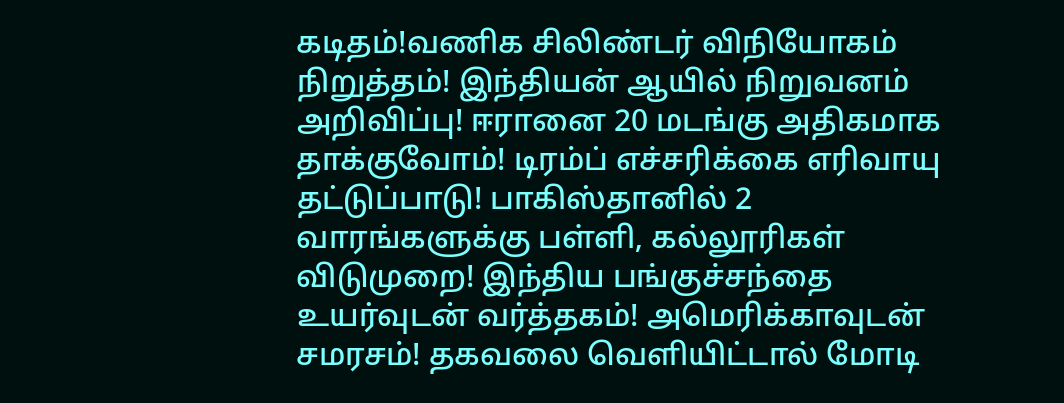கடிதம்!வணிக சிலிண்டர் விநியோகம் நிறுத்தம்! இந்தியன் ஆயில் நிறுவனம் அறிவிப்பு! ஈரானை 20 மடங்கு அதிகமாக தாக்குவோம்! டிரம்ப் எச்சரிக்கை எரிவாயு தட்டுப்பாடு! பாகிஸ்தானில் 2 வாரங்களுக்கு பள்ளி, கல்லூரிகள் விடுமுறை! இந்திய பங்குச்சந்தை உயர்வுடன் வர்த்தகம்! அமெரிக்காவுடன் சமரசம்! தகவலை வெளியிட்டால் மோடி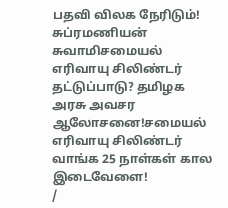பதவி விலக நேரிடும்! சுப்ரமணியன் சுவாமிசமையல் எரிவாயு சிலிண்டர் தட்டுப்பாடு? தமிழக அரசு அவசர ஆலோசனை!சமையல் எரிவாயு சிலிண்டர் வாங்க 25 நாள்கள் கால இடைவேளை!
/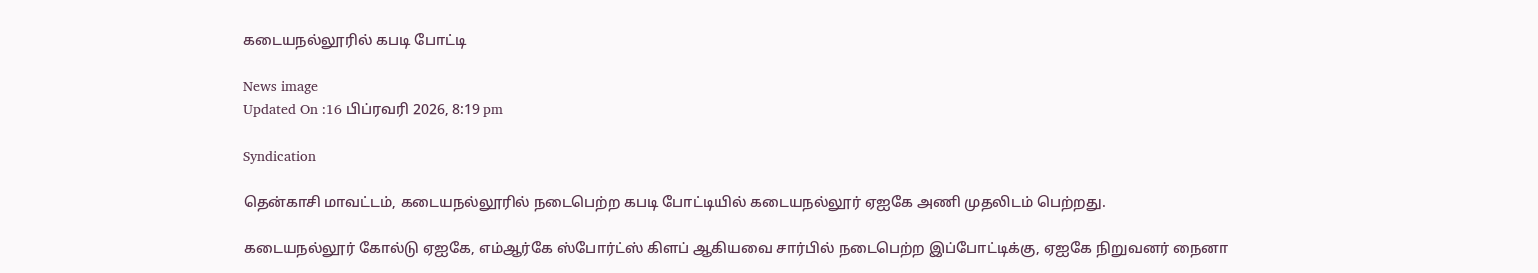கடையநல்லூரில் கபடி போட்டி

News image
Updated On :16 பிப்ரவரி 2026, 8:19 pm

Syndication

தென்காசி மாவட்டம், கடையநல்லூரில் நடைபெற்ற கபடி போட்டியில் கடையநல்லூர் ஏஐகே அணி முதலிடம் பெற்றது.

கடையநல்லூர் கோல்டு ஏஐகே, எம்ஆர்கே ஸ்போர்ட்ஸ் கிளப் ஆகியவை சார்பில் நடைபெற்ற இப்போட்டிக்கு, ஏஐகே நிறுவனர் நைனா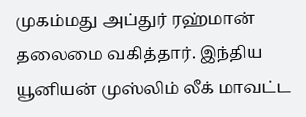முகம்மது அப்துர் ரஹ்மான் தலைமை வகித்தார். இந்திய யூனியன் முஸ்லிம் லீக் மாவட்ட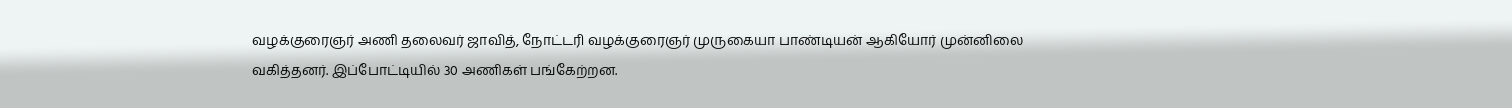வழக்குரைஞர் அணி தலைவர் ஜாவித், நோட்டரி வழக்குரைஞர் முருகையா பாண்டியன் ஆகியோர் முன்னிலை வகித்தனர். இப்போட்டியில் 30 அணிகள் பங்கேற்றன.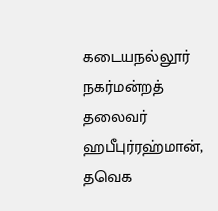கடையநல்லூர் நகர்மன்றத் தலைவர் ஹபீபுர்ரஹ்மான், தவெக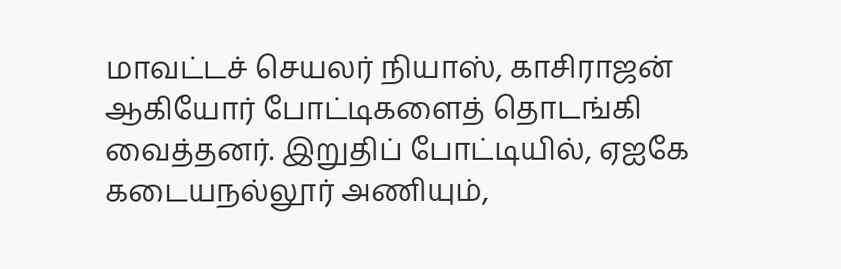மாவட்டச் செயலர் நியாஸ், காசிராஜன் ஆகியோர் போட்டிகளைத் தொடங்கி வைத்தனர். இறுதிப் போட்டியில், ஏஐகே கடையநல்லூர் அணியும்,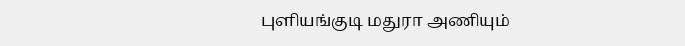புளியங்குடி மதுரா அணியும்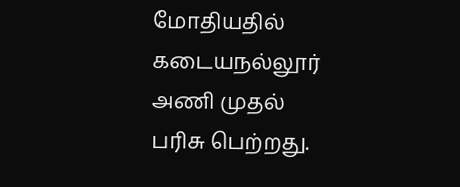மோதியதில் கடையநல்லூர் அணி முதல் பரிசு பெற்றது.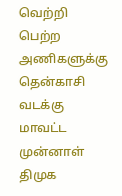வெற்றி பெற்ற அணிகளுக்கு தென்காசி வடக்கு மாவட்ட முன்னாள் திமுக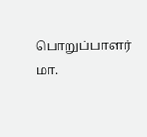பொறுப்பாளர் மா.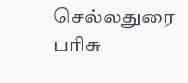செல்லதுரை பரிசு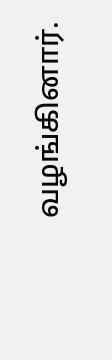வழங்கினார்.